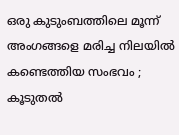ഒരു കുടുംബത്തിലെ മൂന്ന് അംഗങ്ങളെ മരിച്ച നിലയിൽ കണ്ടെത്തിയ സംഭവം ; കൂടുതൽ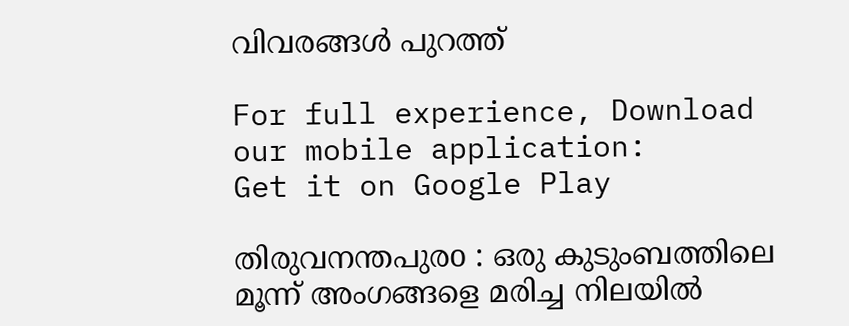വിവരങ്ങൾ പുറത്ത്

For full experience, Download our mobile application:
Get it on Google Play

തിരുവനന്തപുരo : ഒരു കുടുംബത്തിലെ മൂന്ന് അംഗങ്ങളെ മരിച്ച നിലയിൽ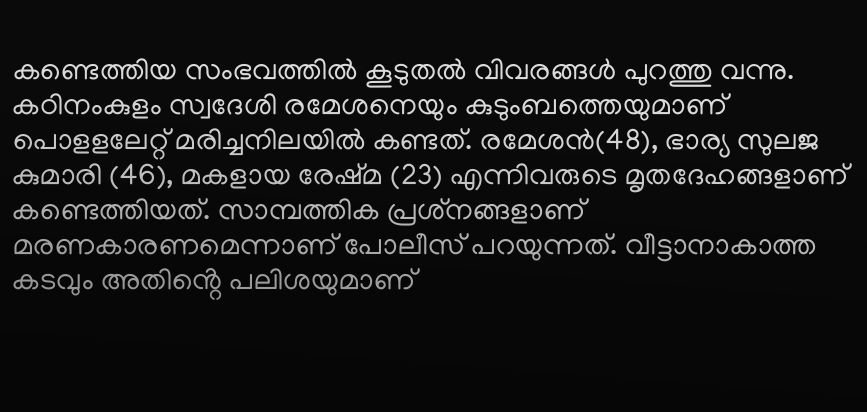കണ്ടെത്തിയ സംഭവത്തിൽ കൂടുതൽ വിവരങ്ങൾ പുറത്തു വന്നു. കഠിനംകുളം സ്വദേശി രമേശനെയും കുടുംബത്തെയുമാണ് പൊളളലേറ്റ് മരിച്ചനിലയിൽ കണ്ടത്. രമേശൻ(48), ഭാര്യ സുലജ കുമാരി (46), മകളായ രേഷ്‌മ (23) എന്നിവരുടെ മൃതദേഹങ്ങളാണ് കണ്ടെത്തിയത്. സാമ്പത്തിക പ്രശ്‌നങ്ങളാണ് മരണകാരണമെന്നാണ് പോലീസ് പറയുന്നത്. വീട്ടാനാകാത്ത കടവും അതിൻ്റെ പലിശയുമാണ്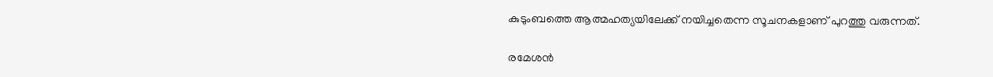കുടുംബത്തെ ആത്മഹത്യയിലേക്ക് നയിച്ചതെന്ന സൂചനകളാണ് പുറത്തു വരുന്നത്.

രമേശൻ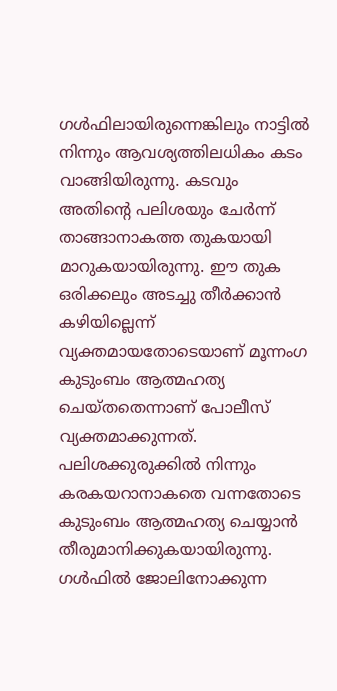ഗൾഫിലായിരുന്നെങ്കിലും നാട്ടിൽ നിന്നും ആവശ്യത്തിലധികം കടം വാങ്ങിയിരുന്നു. കടവും അതിൻ്റെ പലിശയും ചേർന്ന് താങ്ങാനാകത്ത തുകയായി മാറുകയായിരുന്നു. ഈ തുക ഒരിക്കലും അടച്ചു തീർക്കാൻ കഴിയില്ലെന്ന് വ്യക്തമായതോടെയാണ് മൂന്നംഗ കുടുംബം ആത്മഹത്യ ചെയ്തതെന്നാണ് പോലീസ് വ്യക്തമാക്കുന്നത്. പലിശക്കുരുക്കിൽ നിന്നും കരകയറാനാകതെ വന്നതോടെ കുടുംബം ആത്മഹത്യ ചെയ്യാൻ തീരുമാനിക്കുകയായിരുന്നു. ഗൾഫിൽ ജോലിനോക്കുന്ന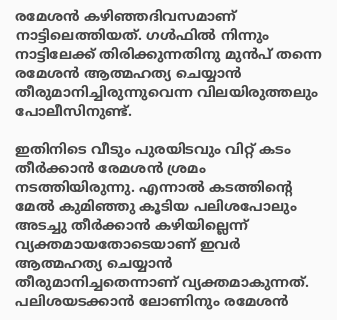രമേശൻ കഴിഞ്ഞദിവസമാണ് നാട്ടിലെത്തിയത്. ഗൾഫിൽ നിന്നും നാട്ടിലേക്ക് തിരിക്കുന്നതിനു മുൻപ് തന്നെ രമേശൻ ആത്മഹത്യ ചെയ്യാൻ തീരുമാനിച്ചിരുന്നുവെന്ന വിലയിരുത്തലും പോലീസിനുണ്ട്.

ഇതിനിടെ വീടും പുരയിടവും വിറ്റ് കടം തീർക്കാൻ രേമശൻ ശ്രമം നടത്തിയിരുന്നു. എന്നാൽ കടത്തിൻ്റെ മേൽ കുമിഞ്ഞു കൂടിയ പലിശപോലും അടച്ചു തീർക്കാൻ കഴിയില്ലെന്ന് വ്യക്തമായതോടെയാണ് ഇവർ ആത്മഹത്യ ചെയ്യാൻ തീരുമാനിച്ചതെന്നാണ് വ്യക്തമാകുന്നത്. പലിശയടക്കാൻ ലോണിനും രമേശൻ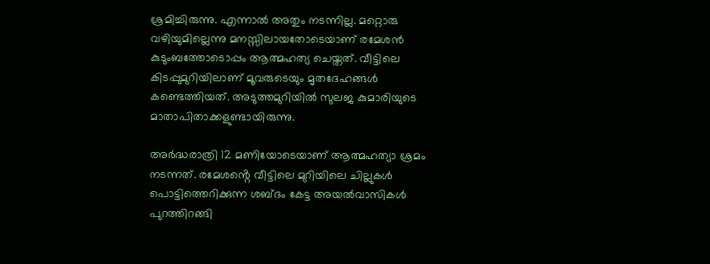ശ്രമിച്ചിരുന്നു. എന്നാൽ അതും നടന്നില്ല. മറ്റൊരു വഴിയുമില്ലെന്നു മനസ്സിലായതോടെയാണ് രമേശൻ കുടുംബത്തോടൊപ്പം ആത്മഹത്യ ചെയ്തത്. വീട്ടിലെ കിടപ്പുമുറിയിലാണ് മൂവരുടെയും മൃതദേഹങ്ങൾ കണ്ടെത്തിയത്. അടുത്തമുറിയിൽ സുലജ കുമാരിയുടെ മാതാപിതാക്കളുണ്ടായിരുന്നു.

അർദ്ധരാത്രി 12 മണിയോടെയാണ് ആത്മഹത്യാ ശ്രമം നടന്നത്. രമേശൻ്റെ വീട്ടിലെ മുറിയിലെ ചില്ലുകൾ പൊട്ടിത്തെറിക്കുന്ന ശബ്‌ദം കേട്ട അയൽവാസികൾ പുറത്തിറങ്ങി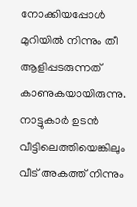നോക്കിയപ്പോൾ മുറിയിൽ നിന്നും തീ ആളിപ്പടരുന്നത് കാണുകയായിരുന്നു. നാട്ടുകാർ ഉടൻ വീട്ടിലെത്തിയെങ്കിലും വീട് അകത്ത് നിന്നും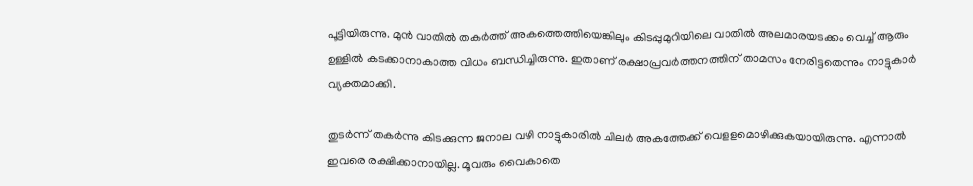പൂട്ടിയിരുന്നു. മുൻ വാതിൽ തകർത്ത് അകത്തെത്തിയെങ്കിലും കിടപ്പുമുറിയിലെ വാതിൽ അലമാരയടക്കം വെച്ച് ആരും ഉള്ളിൽ കടക്കാനാകാത്ത വിധം ബന്ധിച്ചിരുന്നു. ഇതാണ് രക്ഷാപ്രവർത്തനത്തിന് താമസം നേരിട്ടതെന്നും നാട്ടുകാർ വ്യക്തമാക്കി.

തുടർന്ന് തകർന്നു കിടക്കുന്ന ജനാല വഴി നാട്ടുകാരിൽ ചിലർ അകത്തേക്ക് വെള‌ളമൊഴിക്കുകയായിരുന്നു. എന്നാൽ ഇവരെ രക്ഷിക്കാനായില്ല. മൂവരും വൈകാതെ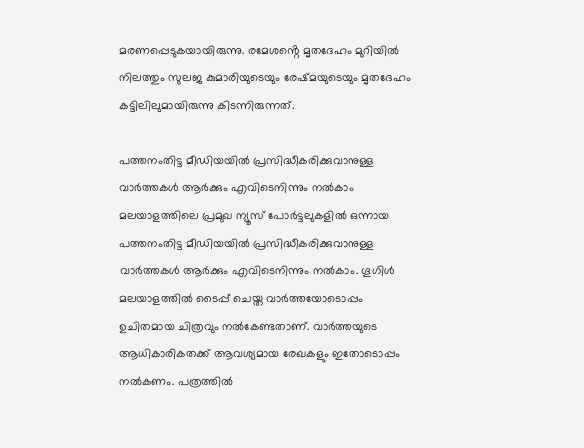മരണപ്പെടുകയായിരുന്നു. രമേശൻ്റെ മൃതദേഹം മുറിയിൽ നിലത്തും സുലജ കുമാരിയുടെയും രേഷ്‌മയുടെയും മൃതദേഹം കട്ടിലിലുമായിരുന്നു കിടന്നിരുന്നത്.

പത്തനംതിട്ട മീഡിയയില്‍ പ്രസിദ്ധീകരിക്കുവാനുള്ള വാര്‍ത്തകള്‍ ആര്‍ക്കും എവിടെനിന്നും നല്‍കാം
മലയാളത്തിലെ പ്രമുഖ ന്യൂസ് പോര്‍ട്ടലുകളില്‍ ഒന്നായ പത്തനംതിട്ട മീഡിയയില്‍ പ്രസിദ്ധീകരിക്കുവാനുള്ള വാര്‍ത്തകള്‍ ആര്‍ക്കും എവിടെനിന്നും നല്‍കാം. ഗൂഗിള്‍ മലയാളത്തില്‍ ടൈപ്പ് ചെയ്ത വാര്‍ത്തയോടൊപ്പം ഉചിതമായ ചിത്രവും നല്‍കേണ്ടതാണ്. വാര്‍ത്തയുടെ ആധികാരികതക്ക് ആവശ്യമായ രേഖകളും ഇതോടൊപ്പം നല്‍കണം. പത്രത്തില്‍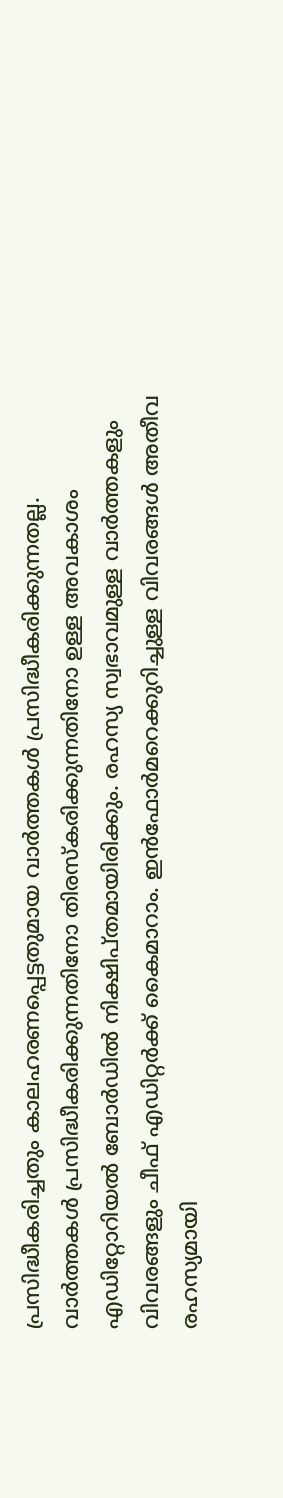പ്രസിദ്ധീകരിച്ചതും കാലഹരണപ്പെട്ടതുമായ വാര്‍ത്തകള്‍ പ്രസിദ്ധീകരിക്കുന്നതല്ല. വാര്‍ത്തകള്‍ പ്രസിദ്ധീകരിക്കുന്നതിനോ തിരസ്കരിക്കുന്നതിനോ ഉള്ള അവകാശം  എഡിറ്റോറിയല്‍ ബോര്‍ഡില്‍ നിക്ഷിപ്തമായിരിക്കും. രഹസ്യ സ്വഭാവമുള്ള വാര്‍ത്തകളും വിവരങ്ങളും ചീഫ് എഡിറ്റര്‍ക്ക് കൈമാറാം. ഇന്‍ഫോര്‍മറെക്കുറിച്ചുള്ള വിവരങ്ങള്‍ അതീവ രഹസ്യമായി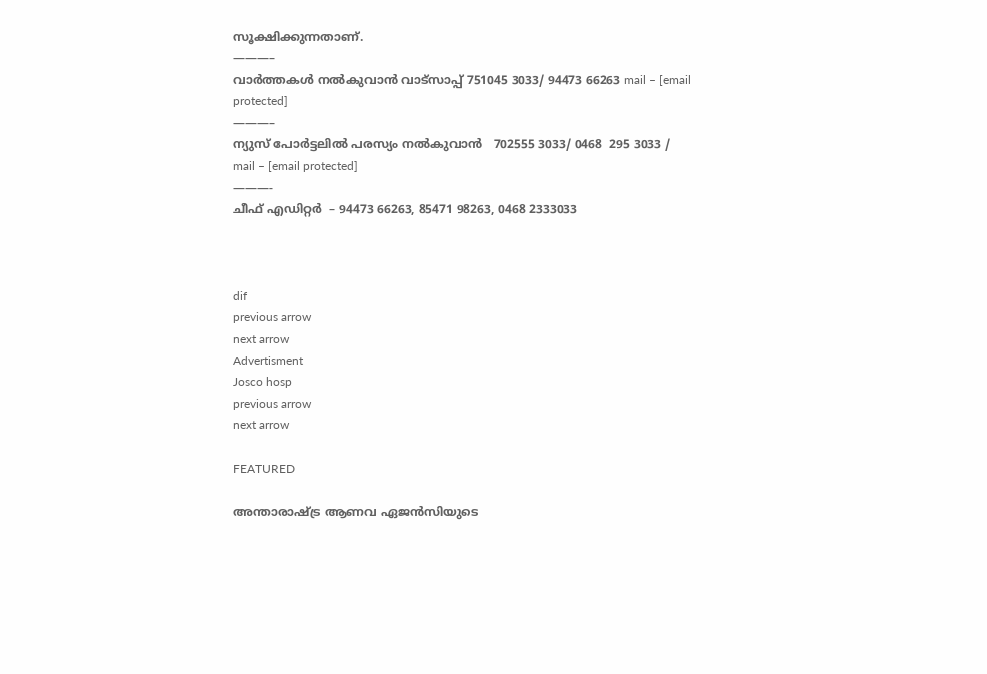സൂക്ഷിക്കുന്നതാണ്.
———–
വാര്‍ത്തകള്‍ നല്‍കുവാന്‍ വാട്സാപ്പ് 751045 3033/ 94473 66263 mail – [email protected]
———–
ന്യുസ് പോര്‍ട്ടലില്‍ പരസ്യം നല്‍കുവാന്‍   702555 3033/ 0468  295 3033 / mail – [email protected]
———-
ചീഫ് എഡിറ്റര്‍  – 94473 66263, 85471 98263, 0468 2333033



dif
previous arrow
next arrow
Advertisment
Josco hosp
previous arrow
next arrow

FEATURED

അന്താരാഷ്ട്ര ആണവ ഏജൻസിയുടെ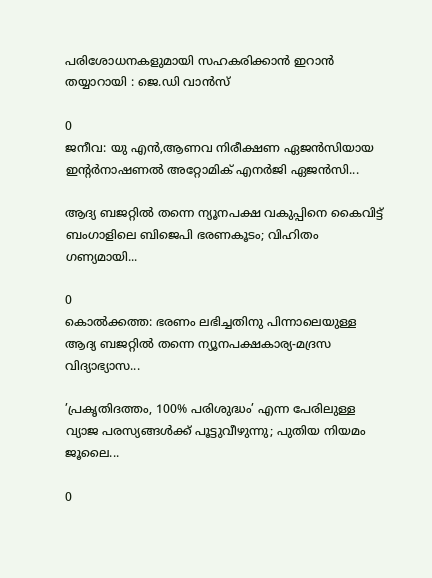പരിശോധനകളുമായി സഹകരിക്കാൻ ഇറാൻ തയ്യാറായി : ജെ.ഡി വാൻസ്

0
ജനീവ: യു എൻ,ആണവ നിരീക്ഷണ ഏജൻസിയായ ഇന്റർനാഷണൽ അറ്റോമിക് എനർജി ഏജൻസി...

ആദ്യ ബജറ്റിൽ തന്നെ ന്യൂനപക്ഷ വകുപ്പിനെ കൈവിട്ട് ബംഗാളിലെ ബിജെപി ഭരണകൂടം; വിഹിതം ഗണ്യമായി...

0
കൊല്‍ക്കത്ത: ഭരണം ലഭിച്ചതിനു പിന്നാലെയുള്ള ആദ്യ ബജറ്റില്‍ തന്നെ ന്യൂനപക്ഷകാര്യ-മദ്രസ വിദ്യാഭ്യാസ...

’പ്രകൃതിദത്തം, 100% പരിശുദ്ധം’ എന്ന പേരിലുള്ള വ്യാജ പരസ്യങ്ങൾക്ക് പൂട്ടുവീഴുന്നു; പുതിയ നിയമം ജൂലൈ...

0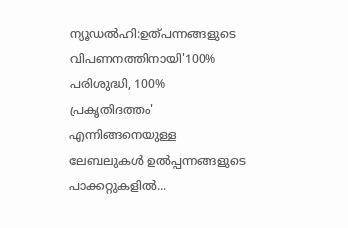ന്യൂഡല്‍ഹി:ഉത്പന്നങ്ങളുടെ വിപണനത്തിനായി'100% പരിശുദ്ധി, 100% പ്രകൃതിദത്തം' എന്നിങ്ങനെയുള്ള ലേബലുകള്‍ ഉല്‍പ്പന്നങ്ങളുടെ പാക്കറ്റുകളില്‍...